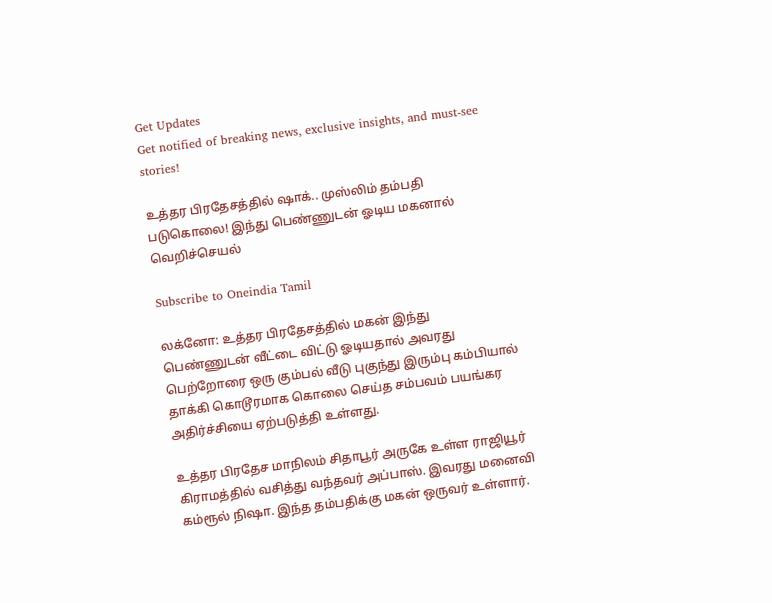Get Updates
Get notified of breaking news, exclusive insights, and must-see stories!

உத்தர பிரதேசத்தில் ஷாக்.. முஸ்லிம் தம்பதி படுகொலை! இந்து பெண்ணுடன் ஓடிய மகனால் வெறிச்செயல்

Subscribe to Oneindia Tamil

லக்னோ: உத்தர பிரதேசத்தில் மகன் இந்து பெண்ணுடன் வீட்டை விட்டு ஓடியதால் அவரது பெற்றோரை ஒரு கும்பல் வீடு புகுந்து இரும்பு கம்பியால் தாக்கி கொடூரமாக கொலை செய்த சம்பவம் பயங்கர அதிர்ச்சியை ஏற்படுத்தி உள்ளது.

உத்தர பிரதேச மாநிலம் சிதாபூர் அருகே உள்ள ராஜியூர் கிராமத்தில் வசித்து வந்தவர் அப்பாஸ். இவரது மனைவி கம்ரூல் நிஷா. இந்த தம்பதிக்கு மகன் ஒருவர் உள்ளார்.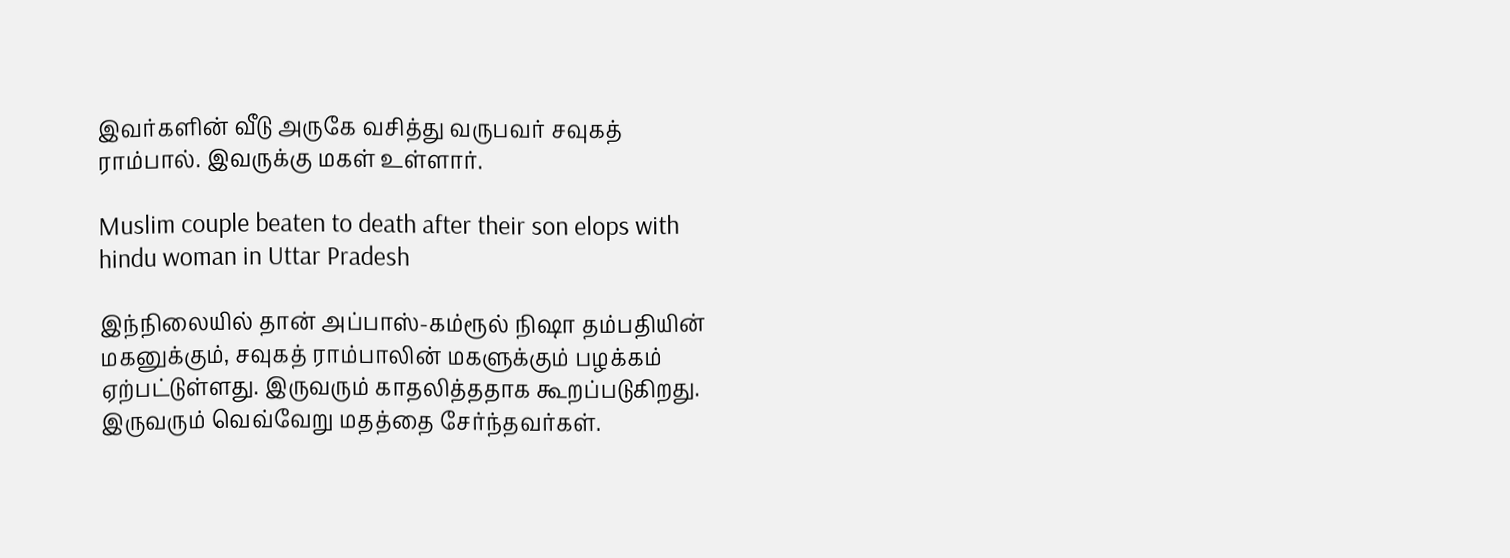இவர்களின் வீடு அருகே வசித்து வருபவர் சவுகத் ராம்பால். இவருக்கு மகள் உள்ளார்.

Muslim couple beaten to death after their son elops with hindu woman in Uttar Pradesh

இந்நிலையில் தான் அப்பாஸ்-கம்ரூல் நிஷா தம்பதியின் மகனுக்கும், சவுகத் ராம்பாலின் மகளுக்கும் பழக்கம் ஏற்பட்டுள்ளது. இருவரும் காதலித்ததாக கூறப்படுகிறது. இருவரும் வெவ்வேறு மதத்தை சேர்ந்தவர்கள்.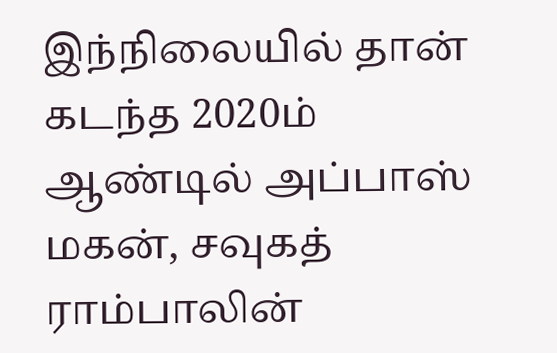இந்நிலையில் தான் கடந்த 2020ம் ஆண்டில் அப்பாஸ் மகன், சவுகத் ராம்பாலின்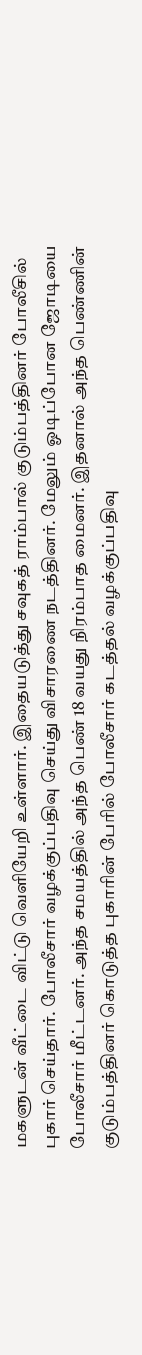மகளுடன் வீட்டை விட்டு வெளியேறி உள்ளார். இதையடுத்து சவுகத் ராம்பால் குடும்பத்தினர் போலீசில் புகார் செய்தார். போலீசார் வழக்குப்பதிவு செய்து விசாரணை நடத்தினர். மேலும் ஓடிப்போன ஜோடியை போலீசார் மீட்டனர். அந்த சமயத்தில் அந்த பெண் 18 வயது நிரம்பாத மைனர். இதனால் அந்த பெண்ணின் குடும்பத்தினர் கொடுத்த புகாரின் பேரில் போலீசார் கடத்தல் வழக்குப்பதிவு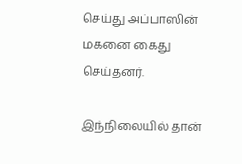செய்து அப்பாஸின் மகனை கைது செய்தனர்.

இந்நிலையில் தான்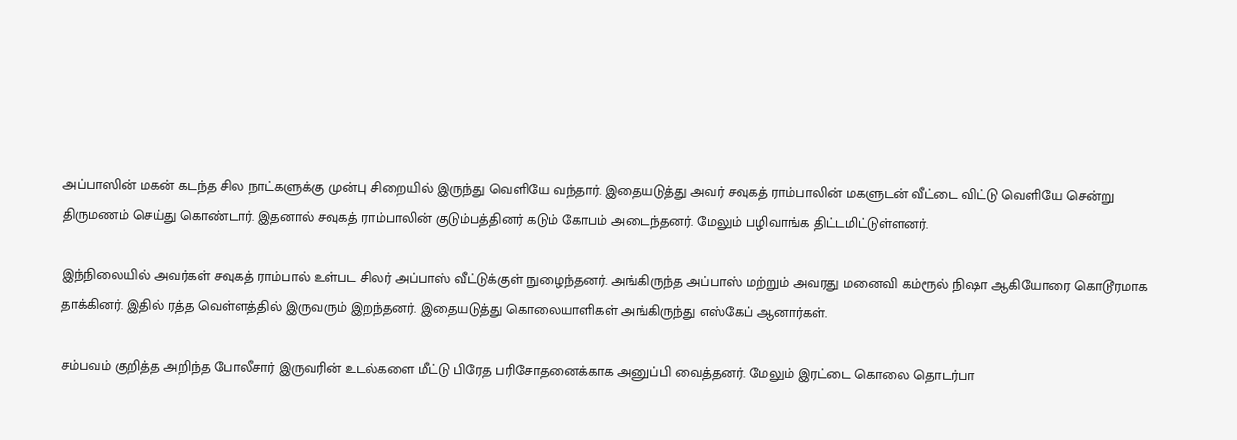அப்பாஸின் மகன் கடந்த சில நாட்களுக்கு முன்பு சிறையில் இருந்து வெளியே வந்தார். இதையடுத்து அவர் சவுகத் ராம்பாலின் மகளுடன் வீட்டை விட்டு வெளியே சென்று திருமணம் செய்து கொண்டார். இதனால் சவுகத் ராம்பாலின் குடும்பத்தினர் கடும் கோபம் அடைந்தனர். மேலும் பழிவாங்க திட்டமிட்டுள்ளனர்.

இந்நிலையில் அவர்கள் சவுகத் ராம்பால் உள்பட சிலர் அப்பாஸ் வீட்டுக்குள் நுழைந்தனர். அங்கிருந்த அப்பாஸ் மற்றும் அவரது மனைவி கம்ரூல் நிஷா ஆகியோரை கொடூரமாக தாக்கினர். இதில் ரத்த வெள்ளத்தில் இருவரும் இறந்தனர். இதையடுத்து கொலையாளிகள் அங்கிருந்து எஸ்கேப் ஆனார்கள்.

சம்பவம் குறித்த அறிந்த போலீசார் இருவரின் உடல்களை மீட்டு பிரேத பரிசோதனைக்காக அனுப்பி வைத்தனர். மேலும் இரட்டை கொலை தொடர்பா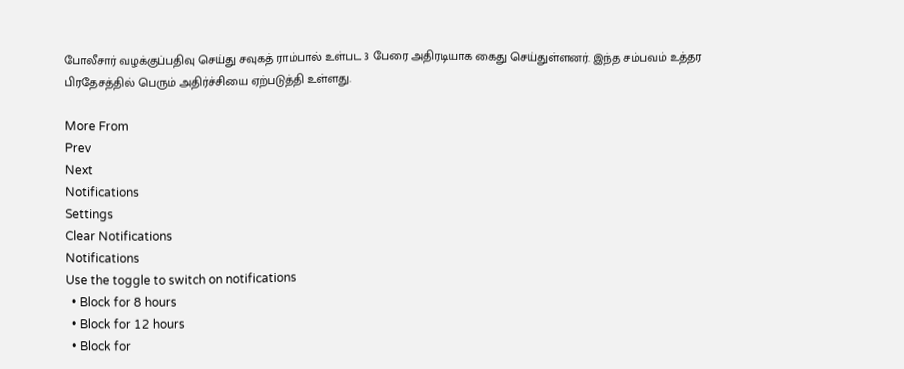போலீசார் வழக்குப்பதிவு செய்து சவுகத் ராம்பால் உள்பட 3 பேரை அதிரடியாக கைது செய்துள்ளனர். இந்த சம்பவம் உத்தர பிரதேசத்தில் பெரும் அதிர்ச்சியை ஏற்படுத்தி உள்ளது.

More From
Prev
Next
Notifications
Settings
Clear Notifications
Notifications
Use the toggle to switch on notifications
  • Block for 8 hours
  • Block for 12 hours
  • Block for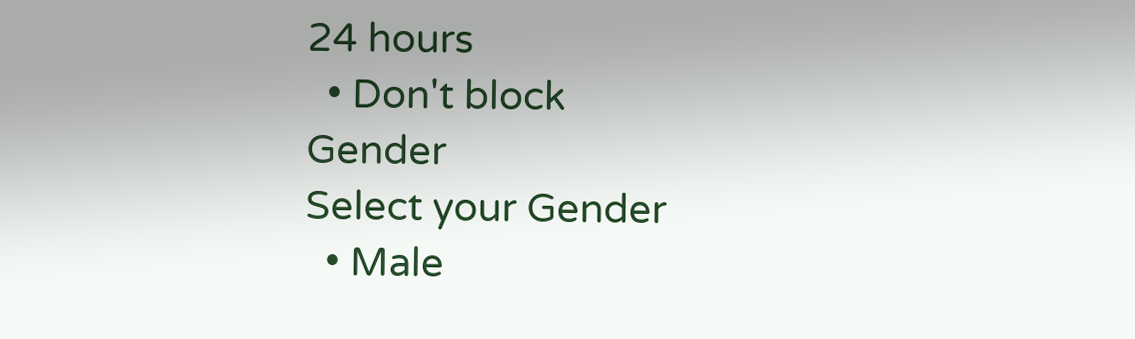24 hours
  • Don't block
Gender
Select your Gender
  • Male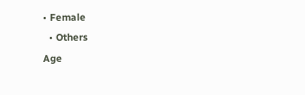• Female
  • Others
Age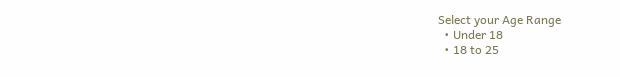Select your Age Range
  • Under 18
  • 18 to 25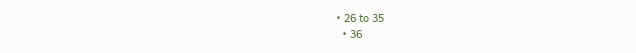• 26 to 35
  • 36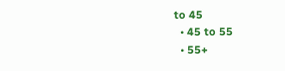to 45
  • 45 to 55
  • 55+